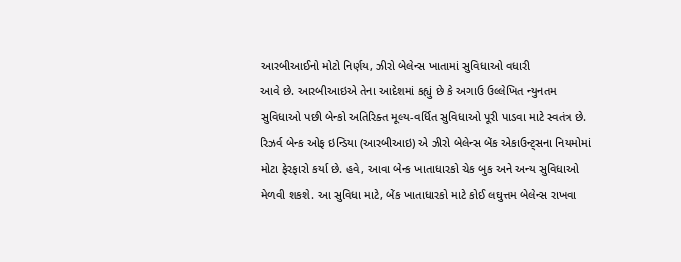આરબીઆઈનો મોટો નિર્ણય, ઝીરો બેલેન્સ ખાતામાં સુવિધાઓ વધારી
આવે છે. આરબીઆઇએ તેના આદેશમાં કહ્યું છે કે અગાઉ ઉલ્લેખિત ન્યુનતમ સુવિધાઓ પછી બેન્કો અતિરિક્ત મૂલ્ય-વર્ધિત સુવિધાઓ પૂરી પાડવા માટે સ્વતંત્ર છે.
રિઝર્વ બેન્ક ઓફ ઇન્ડિયા (આરબીઆઇ) એ ઝીરો બેલેન્સ બેંક એકાઉન્ટ્સના નિયમોમાં મોટા ફેરફારો કર્યા છે. હવે, આવા બેન્ક ખાતાધારકો ચેક બુક અને અન્ય સુવિધાઓ મેળવી શકશે. આ સુવિધા માટે, બેંક ખાતાધારકો માટે કોઈ લઘુત્તમ બેલેન્સ રાખવા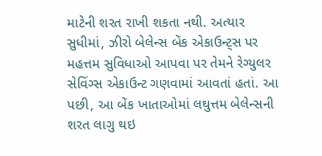માટેની શરત રાખી શકતા નથી. અત્યાર સુધીમાં, ઝીરો બેલેન્સ બેંક એકાઉન્ટ્સ પર મહત્તમ સુવિધાઓ આપવા પર તેમને રેગ્યુલર સેવિંગ્સ એકાઉન્ટ ગણવામાં આવતાં હતાં. આ પછી, આ બેંક ખાતાઓમાં લઘુત્તમ બેલેન્સની શરત લાગુ થઇ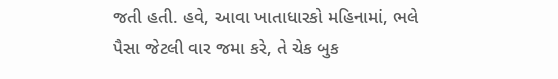જતી હતી. હવે, આવા ખાતાધારકો મહિનામાં, ભલે પૈસા જેટલી વાર જમા કરે, તે ચેક બુક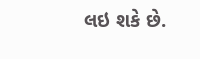લઇ શકે છે.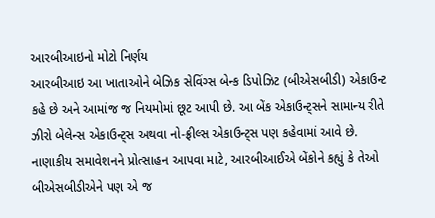આરબીઆઇનો મોટો નિર્ણય
આરબીઆઇ આ ખાતાઓને બેઝિક સેવિંગ્સ બેન્ક ડિપોઝિટ (બીએસબીડી) એકાઉન્ટ કહે છે અને આમાંજ જ નિયમોમાં છૂટ આપી છે. આ બેંક એકાઉન્ટ્સને સામાન્ય રીતે ઝીરો બેલેન્સ એકાઉન્ટ્સ અથવા નો-ફ્રીલ્સ એકાઉન્ટ્સ પણ કહેવામાં આવે છે. નાણાકીય સમાવેશનને પ્રોત્સાહન આપવા માટે, આરબીઆઈએ બેંકોને કહ્યું કે તેઓ બીએસબીડીએને પણ એ જ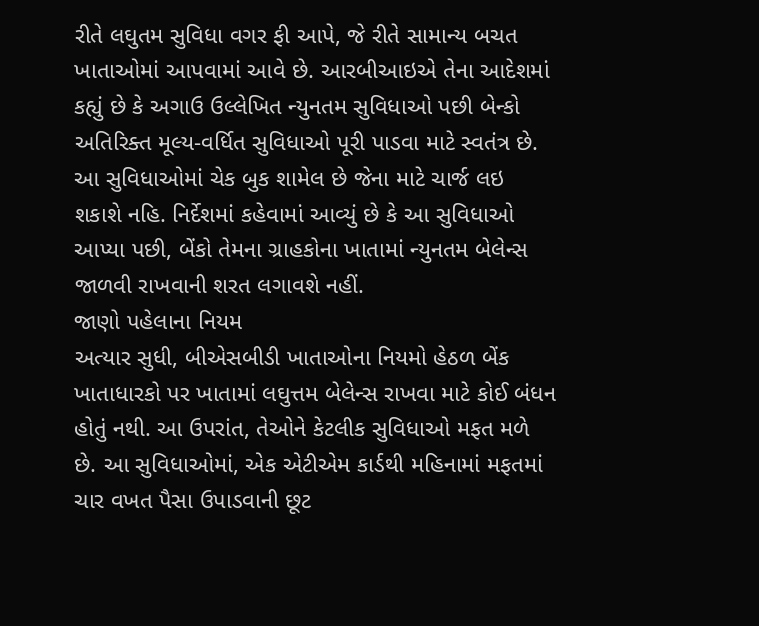રીતે લઘુતમ સુવિધા વગર ફી આપે, જે રીતે સામાન્ય બચત ખાતાઓમાં આપવામાં આવે છે. આરબીઆઇએ તેના આદેશમાં કહ્યું છે કે અગાઉ ઉલ્લેખિત ન્યુનતમ સુવિધાઓ પછી બેન્કો અતિરિક્ત મૂલ્ય-વર્ધિત સુવિધાઓ પૂરી પાડવા માટે સ્વતંત્ર છે. આ સુવિધાઓમાં ચેક બુક શામેલ છે જેના માટે ચાર્જ લઇ શકાશે નહિ. નિર્દેશમાં કહેવામાં આવ્યું છે કે આ સુવિધાઓ આપ્યા પછી, બેંકો તેમના ગ્રાહકોના ખાતામાં ન્યુનતમ બેલેન્સ જાળવી રાખવાની શરત લગાવશે નહીં.
જાણો પહેલાના નિયમ
અત્યાર સુધી, બીએસબીડી ખાતાઓના નિયમો હેઠળ બેંક ખાતાધારકો પર ખાતામાં લઘુત્તમ બેલેન્સ રાખવા માટે કોઈ બંધન હોતું નથી. આ ઉપરાંત, તેઓને કેટલીક સુવિધાઓ મફત મળે છે. આ સુવિધાઓમાં, એક એટીએમ કાર્ડથી મહિનામાં મફતમાં ચાર વખત પૈસા ઉપાડવાની છૂટ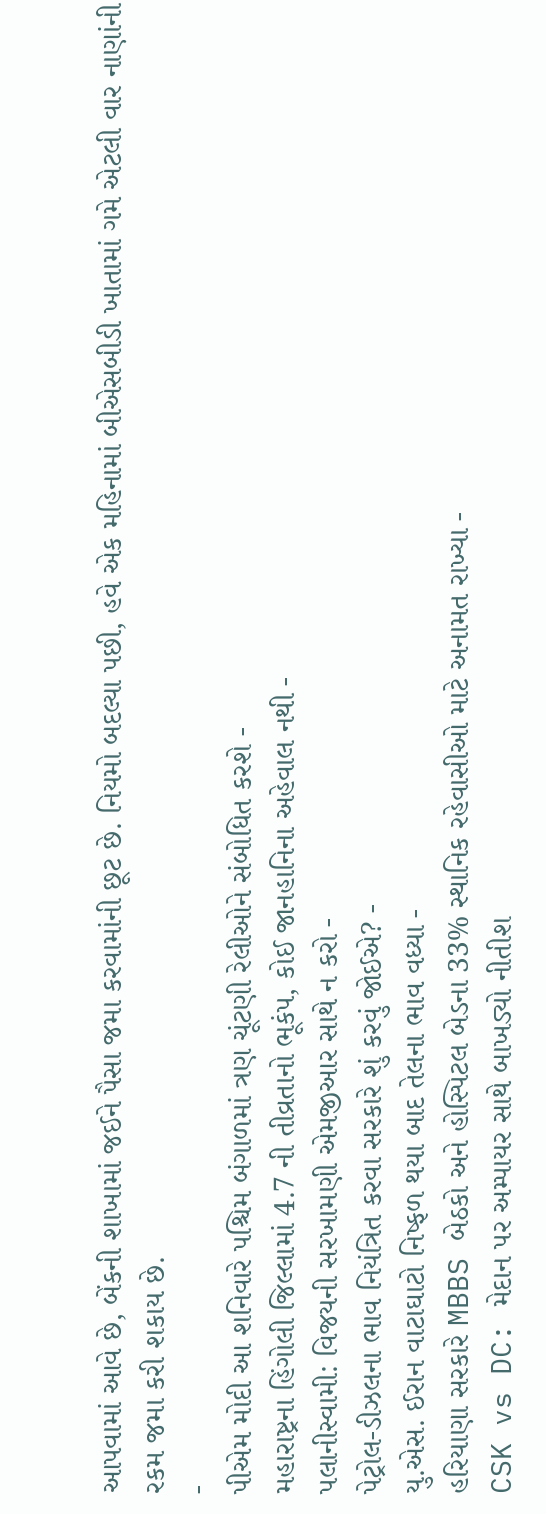આપવામાં આવે છે, બેંકની શાખામાં જઈને પૈસા જમા કરવામાંની છૂટ છે. નિયમો બદલ્યા પછી, હવે એક મહિનામાં બીએસબીડી ખાતામાં ગમે એટલી વાર નાણાંની રકમ જમા કરી શકાય છે.
-
પીએમ મોદી આ શનિવારે પશ્ચિમ બંગાળમાં ત્રણ ચૂંટણી રેલીઓને સંબોધિત કરશે -
મહારાષ્ટ્રના હિંગોલી જિલ્લામાં 4.7 ની તીવ્રતાનો ભૂકંપ, કોઈ જાનહાનિના અહેવાલ નથી -
પલાનીસ્વામી: વિજયની સરખામણી એમજીઆર સાથે ન કરો -
પેટ્રોલ-ડીઝલના ભાવ નિયંત્રિત કરવા સરકારે શું કરવું જોઈએ? -
યુ.એસ. ઈરાન વાટાઘાટો નિષ્ફળ થયા બાદ તેલના ભાવ વધ્યા -
હરિયાણા સરકારે MBBS બેઠકો અને હોસ્પિટલ બેડના 33% સ્થાનિક રહેવાસીઓ માટે અનામત રાખ્યા -
CSK vs DC: મેદાન પર અમ્પાયર સાથે બાખડ્યો નીતીશ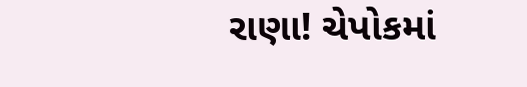રાણા! ચેપોકમાં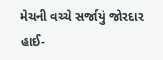મેચની વચ્ચે સર્જાયું જોરદાર હાઈ-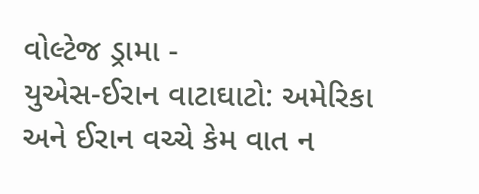વોલ્ટેજ ડ્રામા -
યુએસ-ઈરાન વાટાઘાટો: અમેરિકા અને ઈરાન વચ્ચે કેમ વાત ન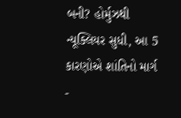બની? હોર્મુઝથી ન્યૂક્લિયર સુધી, આ 5 કારણોએ શાંતિનો માર્ગ -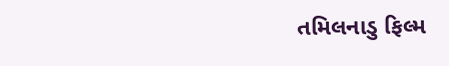તમિલનાડુ ફિલ્મ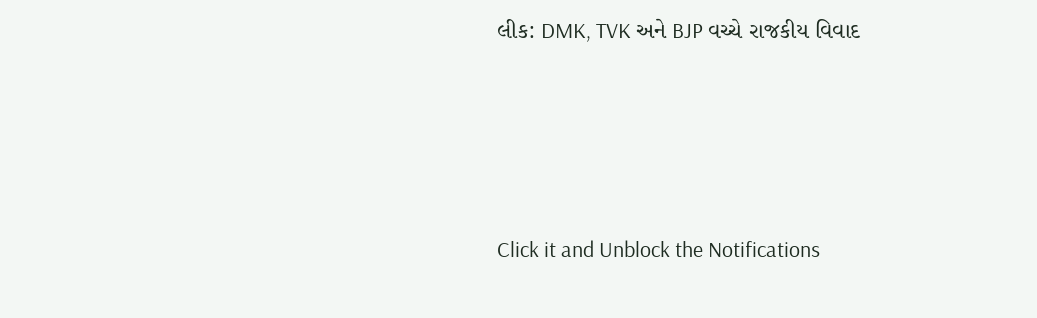લીક: DMK, TVK અને BJP વચ્ચે રાજકીય વિવાદ




Click it and Unblock the Notifications